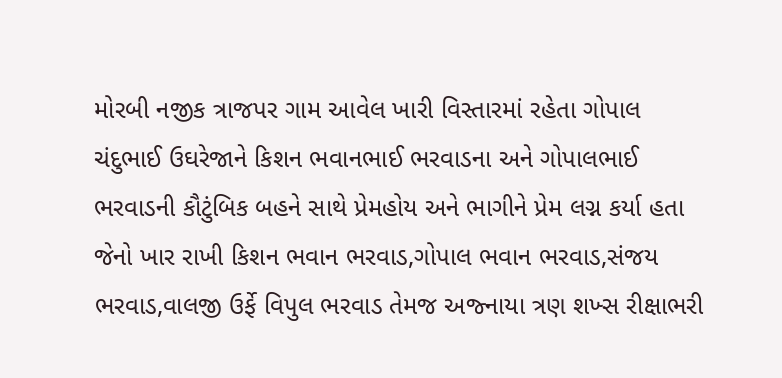મોરબી નજીક ત્રાજપર ગામ આવેલ ખારી વિસ્તારમાં રહેતા ગોપાલ ચંદુભાઈ ઉઘરેજાને કિશન ભવાનભાઈ ભરવાડના અને ગોપાલભાઈ ભરવાડની કૌટુંબિક બહને સાથે પ્રેમહોય અને ભાગીને પ્રેમ લગ્ન કર્યા હતા જેનો ખાર રાખી કિશન ભવાન ભરવાડ,ગોપાલ ભવાન ભરવાડ,સંજય ભરવાડ,વાલજી ઉર્ફે વિપુલ ભરવાડ તેમજ અજ્નાયા ત્રણ શખ્સ રીક્ષાભરી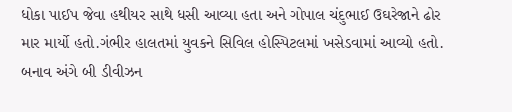ધોકા પાઈપ જેવા હથીયર સાથે ધસી આવ્યા હતા અને ગોપાલ ચંદુભાઈ ઉઘરેજાને ઢોર માર માર્યો હતો.ગંભીર હાલતમાં યુવકને સિવિલ હોસ્પિટલમાં ખસેડવામાં આવ્યો હતો. બનાવ અંગે બી ડીવીઝન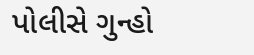પોલીસે ગુન્હો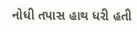નોધી તપાસ હાથ ધરી હતી